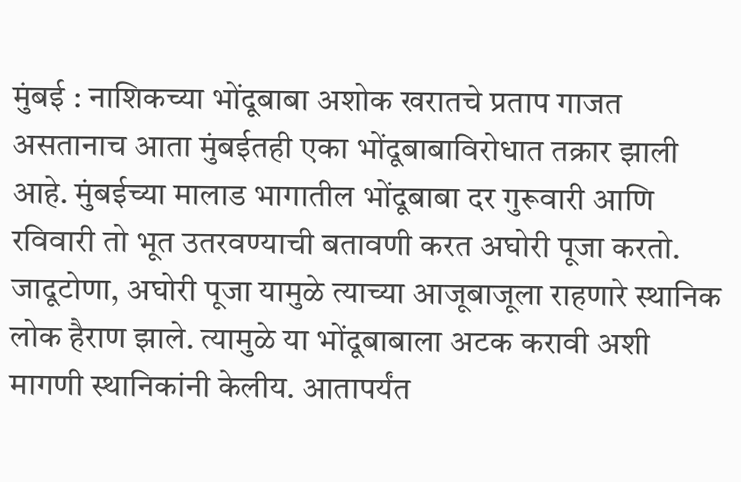मुंबई : नाशिकच्या भोंदूबाबा अशोक खरातचे प्रताप गाजत असतानाच आता मुंबईतही एका भोंदूबाबाविरोधात तक्रार झाली आहे. मुंबईच्या मालाड भागातील भोंदूबाबा दर गुरूवारी आणि रविवारी तो भूत उतरवण्याची बतावणी करत अघोरी पूजा करतो. जादूटोणा, अघोरी पूजा यामुळे त्याच्या आजूबाजूला राहणारे स्थानिक लोक हैराण झाले. त्यामुळे या भोंदूबाबाला अटक करावी अशी मागणी स्थानिकांनी केलीय. आतापर्यंत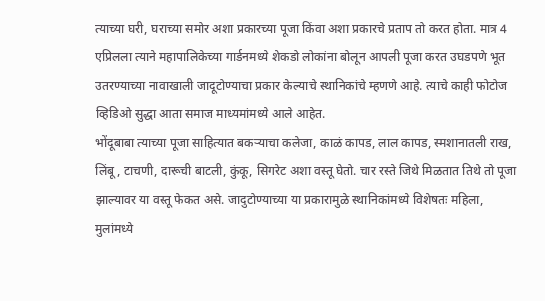त्याच्या घरी, घराच्या समोर अशा प्रकारच्या पूजा किंवा अशा प्रकारचे प्रताप तो करत होता. मात्र 4 एप्रिलला त्याने महापालिकेच्या गार्डनमध्ये शेकडो लोकांना बोलून आपली पूजा करत उघडपणे भूत उतरण्याच्या नावाखाली जादूटोण्याचा प्रकार केल्याचे स्थानिकांचे म्हणणे आहे. त्याचे काही फोटोज व्हिडिओ सुद्धा आता समाज माध्यमांमध्ये आले आहेत.
भोंदूबाबा त्याच्या पूजा साहित्यात बकऱ्याचा कलेजा, काळं कापड, लाल कापड, स्मशानातली राख, लिंबू, टाचणी, दारूची बाटली, कुंकू, सिगरेट अशा वस्तू घेतो. चार रस्ते जिथे मिळतात तिथे तो पूजा झाल्यावर या वस्तू फेकत असे. जादुटोण्याच्या या प्रकारामुळे स्थानिकांमध्ये विशेषतः महिला, मुलांमध्ये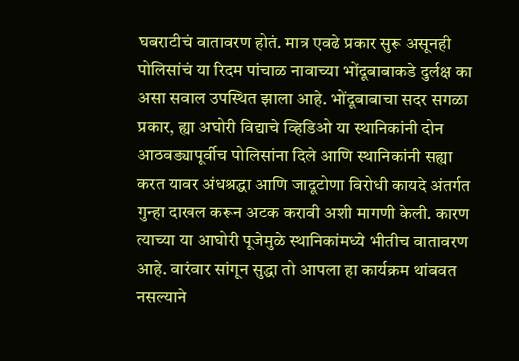घबराटीचं वातावरण होतं. मात्र एवढे प्रकार सुरू असूनही पोलिसांचं या रिदम पांचाळ नावाच्या भोंदूबाबाकडे दुर्लक्ष का असा सवाल उपस्थित झाला आहे. भोंदूबाबाचा सदर सगळा प्रकार, ह्या अघोरी विद्याचे व्हिडिओ या स्थानिकांनी दोन आठवड्यापूर्वीच पोलिसांना दिले आणि स्थानिकांनी सह्या करत यावर अंधश्रद्धा आणि जादूटोणा विरोधी कायदे अंतर्गत गुन्हा दाखल करून अटक करावी अशी मागणी केली. कारण त्याच्या या आघोरी पूजेमुळे स्थानिकांमध्ये भीतीच वातावरण आहे. वारंवार सांगून सुद्धा तो आपला हा कार्यक्रम थांबवत नसल्याने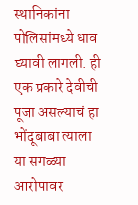स्थानिकांना पोलिसांमध्ये धाव घ्यावी लागली. ही एक प्रकारे देवीची पूजा असल्याचं हा भोंदूबाबा त्याला या सगळ्या आरोपावर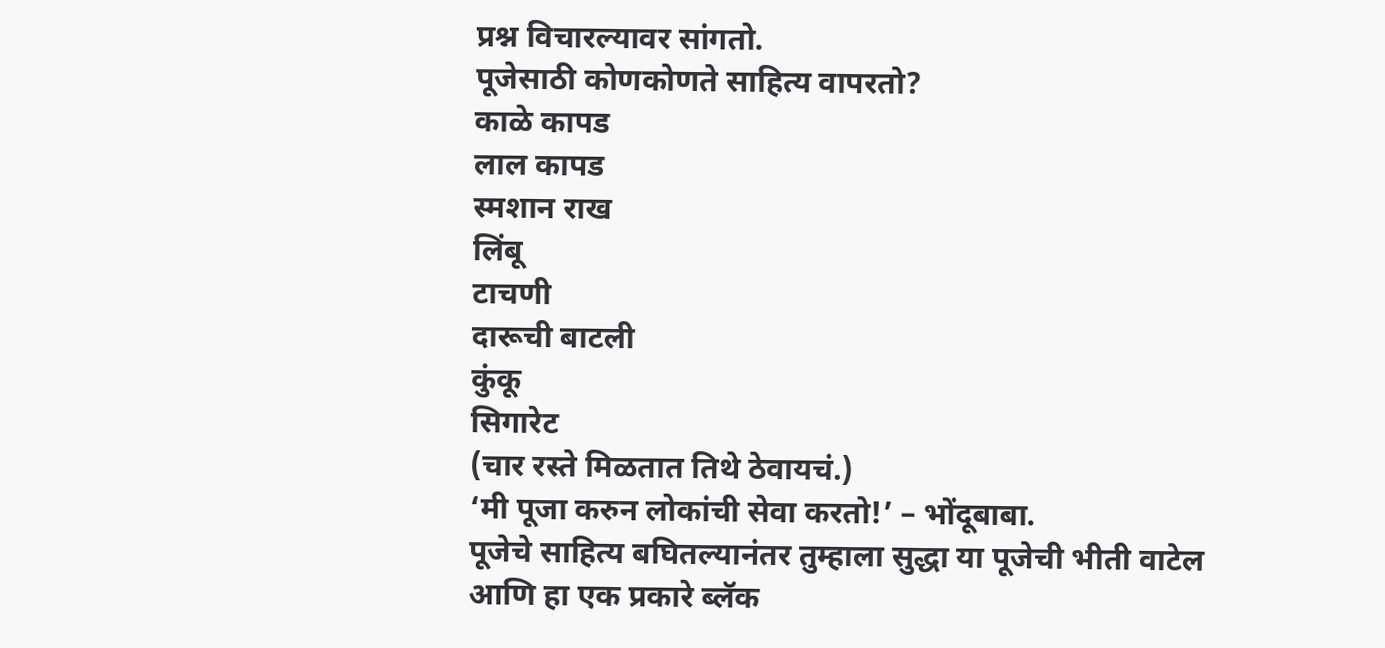प्रश्न विचारल्यावर सांगतो.
पूजेसाठी कोणकोणते साहित्य वापरतो?
काळे कापड
लाल कापड
स्मशान राख
लिंबू
टाचणी
दारूची बाटली
कुंकू
सिगारेट
(चार रस्ते मिळतात तिथे ठेवायचं.)
‘मी पूजा करुन लोकांची सेवा करतो!’ – भोंदूबाबा.
पूजेचे साहित्य बघितल्यानंतर तुम्हाला सुद्धा या पूजेची भीती वाटेल आणि हा एक प्रकारे ब्लॅक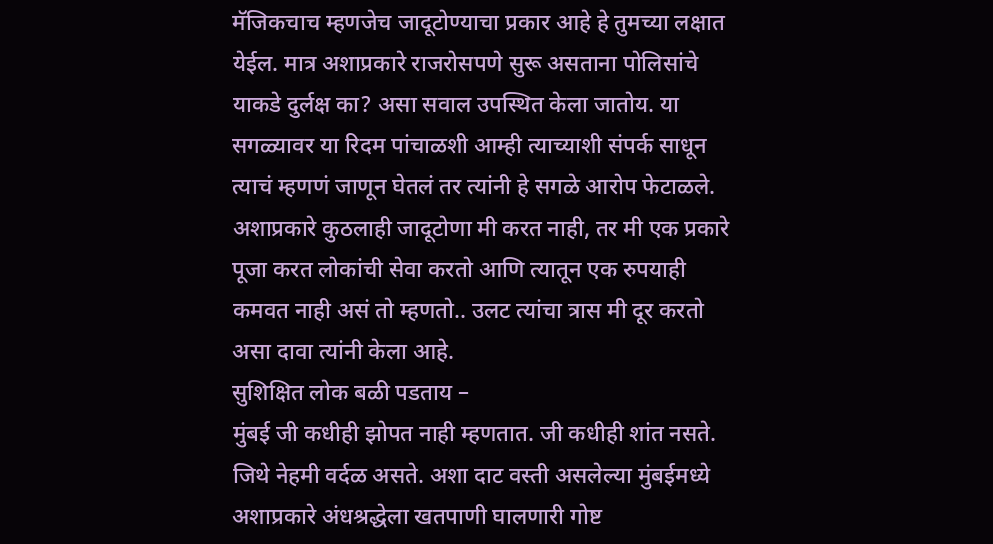मॅजिकचाच म्हणजेच जादूटोण्याचा प्रकार आहे हे तुमच्या लक्षात येईल. मात्र अशाप्रकारे राजरोसपणे सुरू असताना पोलिसांचे याकडे दुर्लक्ष का? असा सवाल उपस्थित केला जातोय. या सगळ्यावर या रिदम पांचाळशी आम्ही त्याच्याशी संपर्क साधून त्याचं म्हणणं जाणून घेतलं तर त्यांनी हे सगळे आरोप फेटाळले. अशाप्रकारे कुठलाही जादूटोणा मी करत नाही, तर मी एक प्रकारे पूजा करत लोकांची सेवा करतो आणि त्यातून एक रुपयाही कमवत नाही असं तो म्हणतो.. उलट त्यांचा त्रास मी दूर करतो असा दावा त्यांनी केला आहे.
सुशिक्षित लोक बळी पडताय –
मुंबई जी कधीही झोपत नाही म्हणतात. जी कधीही शांत नसते. जिथे नेहमी वर्दळ असते. अशा दाट वस्ती असलेल्या मुंबईमध्ये अशाप्रकारे अंधश्रद्धेला खतपाणी घालणारी गोष्ट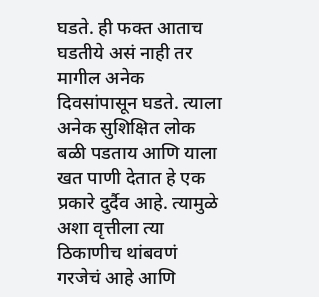घडते. ही फक्त आताच घडतीये असं नाही तर मागील अनेक दिवसांपासून घडते. त्याला अनेक सुशिक्षित लोक बळी पडताय आणि याला खत पाणी देतात हे एक प्रकारे दुर्दैव आहे. त्यामुळे अशा वृत्तीला त्या ठिकाणीच थांबवणं गरजेचं आहे आणि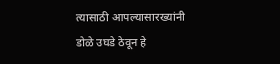त्यासाठी आपल्यासारख्यांनी डोळे उघडे ठेवून हे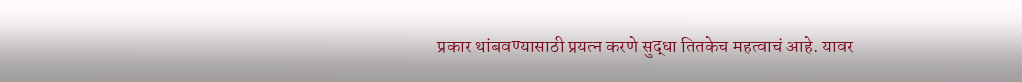प्रकार थांबवण्यासाठी प्रयत्न करणे सुद्धा तितकेच महत्वाचं आहे. यावर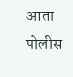आता पोलीस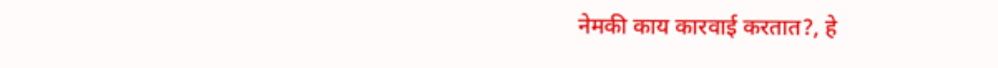नेमकी काय कारवाई करतात?, हे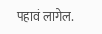पहावं लागेल.